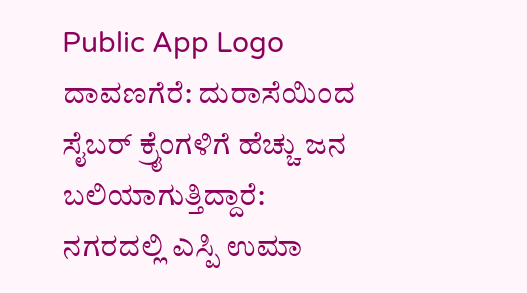Public App Logo
ದಾವಣಗೆರೆ: ದುರಾಸೆಯಿಂದ ಸೈಬರ್ ಕ್ರೈಂಗಳಿಗೆ ಹೆಚ್ಚು ಜನ ಬಲಿಯಾಗುತ್ತಿದ್ದಾರೆ: ನಗರದಲ್ಲಿ ಎಸ್ಪಿ ಉಮಾ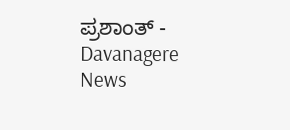ಪ್ರಶಾಂತ್ - Davanagere News